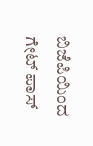ಬಿಜೆಪಿಯಿಂದ ಗೇಟ್ ಪಾಸ್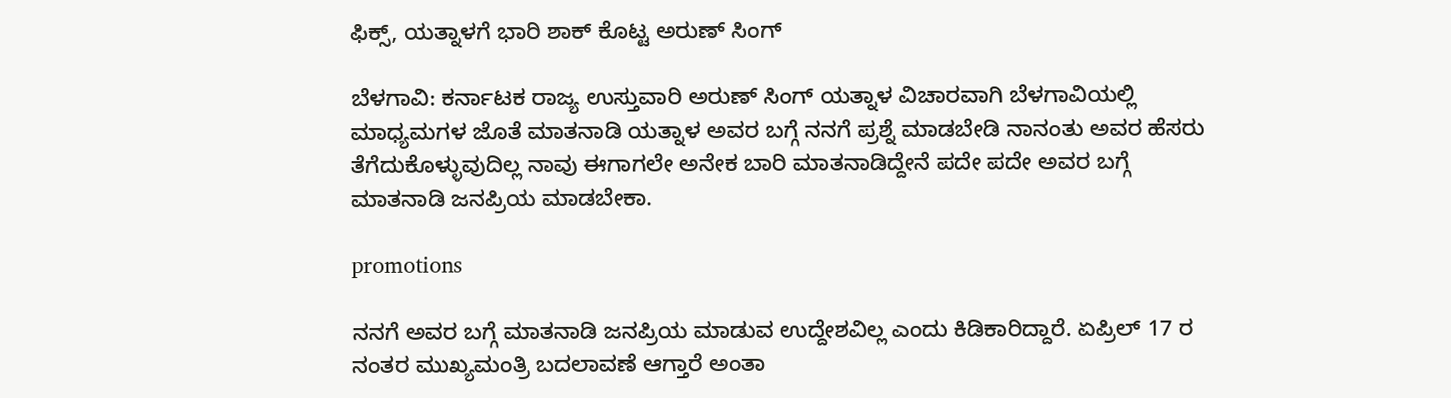ಫಿಕ್ಸ್, ಯತ್ನಾಳಗೆ ಭಾರಿ ಶಾಕ್ ಕೊಟ್ಟ ಅರುಣ್ ಸಿಂಗ್

ಬೆಳಗಾವಿ: ಕರ್ನಾಟಕ ರಾಜ್ಯ ಉಸ್ತುವಾರಿ ಅರುಣ್ ಸಿಂಗ್ ಯತ್ನಾಳ ವಿಚಾರವಾಗಿ ಬೆಳಗಾವಿಯಲ್ಲಿ ಮಾಧ್ಯಮಗಳ ಜೊತೆ ಮಾತನಾಡಿ ಯತ್ನಾಳ ಅವರ ಬಗ್ಗೆ ನನಗೆ ಪ್ರಶ್ನೆ ಮಾಡಬೇಡಿ ನಾನಂತು ಅವರ ಹೆಸರು ತೆಗೆದುಕೊಳ್ಳುವುದಿಲ್ಲ ನಾವು ಈಗಾಗಲೇ ಅನೇಕ ಬಾರಿ ಮಾತನಾಡಿದ್ದೇನೆ ಪದೇ ಪದೇ ಅವರ ಬಗ್ಗೆ ಮಾತನಾಡಿ ಜನಪ್ರಿಯ ಮಾಡಬೇಕಾ.

promotions

ನನಗೆ ಅವರ ಬಗ್ಗೆ ಮಾತನಾಡಿ ಜನಪ್ರಿಯ ಮಾಡುವ ಉದ್ದೇಶವಿಲ್ಲ ಎಂದು ಕಿಡಿಕಾರಿದ್ದಾರೆ. ಏಪ್ರಿಲ್ 17 ರ ನಂತರ ಮುಖ್ಯಮಂತ್ರಿ ಬದಲಾವಣೆ ಆಗ್ತಾರೆ ಅಂತಾ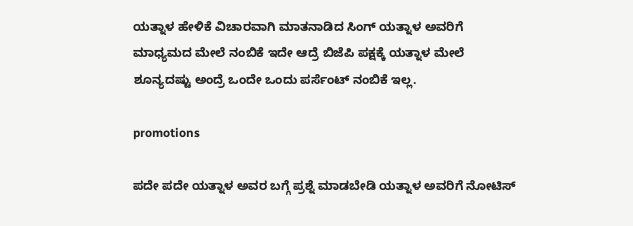ಯತ್ನಾಳ ಹೇಳಿಕೆ ವಿಚಾರವಾಗಿ ಮಾತನಾಡಿದ ಸಿಂಗ್ ಯತ್ನಾಳ ಅವರಿಗೆ ಮಾಧ್ಯಮದ ಮೇಲೆ ನಂಬಿಕೆ ಇದೇ ಆದ್ರೆ ಬಿಜೆಪಿ ಪಕ್ಷಕ್ಕೆ ಯತ್ನಾಳ ಮೇಲೆ ಶೂನ್ಯದಷ್ಟು ಅಂದ್ರೆ ಒಂದೇ ಒಂದು ಪರ್ಸೆಂಟ್ ನಂಬಿಕೆ ಇಲ್ಲ.

promotions

ಪದೇ ಪದೇ ಯತ್ನಾಳ ಅವರ ಬಗ್ಗೆ ಪ್ರಶ್ನೆ ಮಾಡಬೇಡಿ ಯತ್ನಾಳ ಅವರಿಗೆ ನೋಟಿಸ್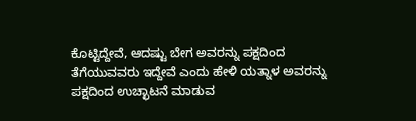ಕೊಟ್ಟಿದ್ದೇವೆ, ಆದಷ್ಟು ಬೇಗ ಅವರನ್ನು ಪಕ್ಷದಿಂದ ತೆಗೆಯುವವರು ಇದ್ದೇವೆ ಎಂದು ಹೇಳಿ ಯತ್ನಾಳ ಅವರನ್ನು ಪಕ್ಷದಿಂದ ಉಚ್ಛಾಟನೆ ಮಾಡುವ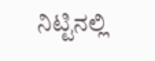ನಿಟ್ಟಿನಲ್ಲಿ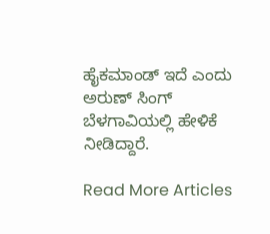ಹೈಕಮಾಂಡ್ ಇದೆ ಎಂದು ಅರುಣ್ ಸಿಂಗ್ ಬೆಳಗಾವಿಯಲ್ಲಿ ಹೇಳಿಕೆ ನೀಡಿದ್ದಾರೆ.

Read More Articles